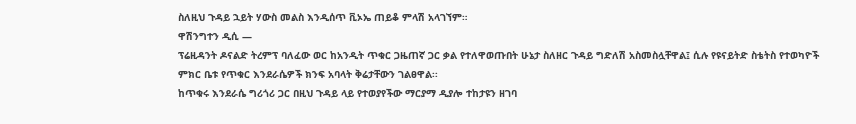ስለዚህ ጉዳይ ኋይት ሃውስ መልስ እንዲሰጥ ቪኦኤ ጠይቆ ምላሽ አላገኘም።
ዋሽንግተን ዲሲ —
ፕሬዚዳንት ዶናልድ ትረምፕ ባለፈው ወር ከአንዲት ጥቁር ጋዜጠኛ ጋር ቃል የተለዋወጡበት ሁኔታ ስለዘር ጉዳይ ግድለሽ አስመስሏቸዋል፤ ሲሉ የዩናይትድ ስቴትስ የተወካዮች ምክር ቤቱ የጥቁር እንደራሴዎች ክንፍ አባላት ቅሬታቸውን ገልፀዋል፡፡
ከጥቁሩ እንደራሴ ግሪጎሪ ጋር በዚህ ጉዳይ ላይ የተወያየችው ማርያማ ዲያሎ ተከታዩን ዘገባ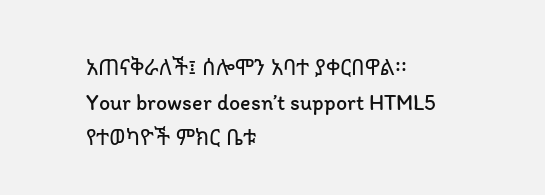አጠናቅራለች፤ ሰሎሞን አባተ ያቀርበዋል፡፡
Your browser doesn’t support HTML5
የተወካዮች ምክር ቤቱ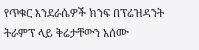የጥቁር እንደራሴዎች ክንፍ በፕሬዝዳንት ትራምፕ ላይ ቅሬታቸውን አሰሙ